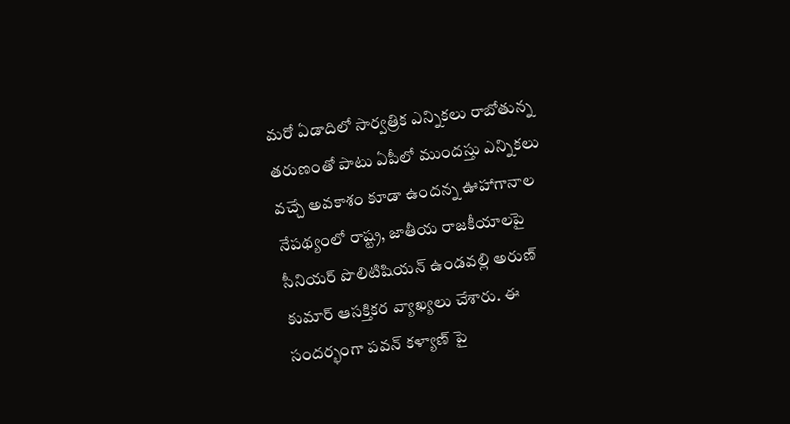మరో ఏడాదిలో సార్వత్రిక ఎన్నికలు రాబోతున్న తరుణంతో పాటు ఏపీలో ముందస్తు ఎన్నికలు వచ్చే అవకాశం కూడా ఉందన్న ఊహాగానాల నేపథ్యంలో రాష్ట్ర, జాతీయ రాజకీయాలపై సీనియర్ పొలిటిషియన్ ఉండవల్లి అరుణ్ కుమార్ ఆసక్తికర వ్యాఖ్యలు చేశారు. ఈ సందర్భంగా పవన్ కళ్యాణ్ పై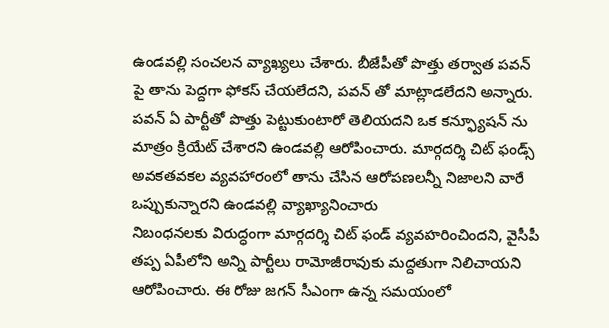ఉండవల్లి సంచలన వ్యాఖ్యలు చేశారు. బీజేపీతో పొత్తు తర్వాత పవన్ పై తాను పెద్దగా ఫోకస్ చేయలేదని, పవన్ తో మాట్లాడలేదని అన్నారు. పవన్ ఏ పార్టీతో పొత్తు పెట్టుకుంటారో తెలియదని ఒక కన్ఫ్యూషన్ ను మాత్రం క్రియేట్ చేశారని ఉండవల్లి ఆరోపించారు. మార్గదర్శి చిట్ ఫండ్స్ అవకతవకల వ్యవహారంలో తాను చేసిన ఆరోపణలన్నీ నిజాలని వారే ఒప్పుకున్నారని ఉండవల్లి వ్యాఖ్యానించారు
నిబంధనలకు విరుద్ధంగా మార్గదర్శి చిట్ ఫండ్ వ్యవహరించిందని, వైసీపీ తప్ప ఏపీలోని అన్ని పార్టీలు రామోజీరావుకు మద్దతుగా నిలిచాయని ఆరోపించారు. ఈ రోజు జగన్ సీఎంగా ఉన్న సమయంలో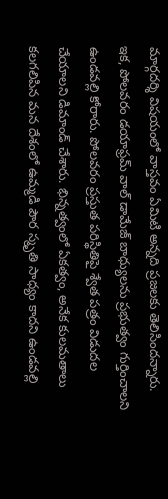మార్గదర్శి విషయంలో వాస్తవం ఏమిటి అన్నది ప్రజలకు తెలిసిందన్నారు. ఇక, పోలవరం డయాఫ్రమ్ వాల్ డామేజ్ బాధ్యులను ప్రభుత్వం గుర్తించాలని ఉండవల్లి కోరారు. పోలవరం ప్రస్తుత పరిస్థితిపై శ్వేత పత్రం విడుదల చేయాలని డిమాండ్ చేశారు. భిన్నత్వంలో ఏకత్వం, అనేక కులమతాలు కలగలిపిన మన దేశంలో ఉమ్మడి పౌర స్మృతి సాధ్యం కాదని ఉండవల్లి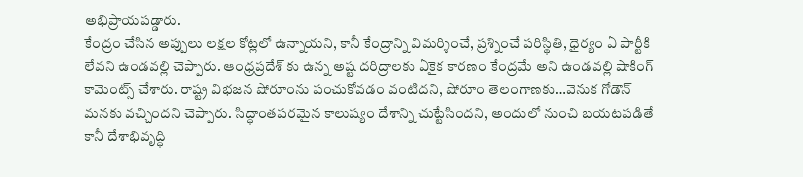అభిప్రాయపడ్డారు.
కేంద్రం చేసిన అప్పులు లక్షల కోట్లలో ఉన్నాయని, కానీ కేంద్రాన్ని విమర్శించే, ప్రశ్నించే పరిస్థితి, ధైర్యం ఏ పార్టీకి లేవని ఉండవల్లి చెప్పారు. ఆంధ్రప్రదేశ్ కు ఉన్న అష్ట దరిద్రాలకు ఏకైక కారణం కేంద్రమే అని ఉండవల్లి షాకింగ్ కామెంట్స్ చేశారు. రాష్ట్ర విభజన షోరూంను పంచుకోవడం వంటిదని, షోరూం తెలంగాణకు…వెనుక గోడౌన్ మనకు వచ్చిందని చెప్పారు. సిద్ధాంతపరమైన కాలుష్యం దేశాన్ని చుట్టేసిందని, అందులో నుంచి బయటపడితే కానీ దేశాభివృద్ధి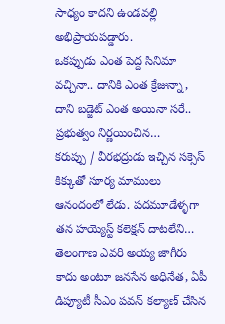సాధ్యం కాదని ఉండవల్లి అభిప్రాయపడ్డారు.
ఒకప్పుడు ఎంత పెద్ద సినిమా వచ్చినా.. దానికి ఎంత క్రేజున్నా, దాని బడ్జెట్ ఎంత అయినా సరే.. ప్రభుత్వం నిర్ణయించిన…
కరుప్పు / వీరభద్రుడు ఇచ్చిన సక్సెస్ కిక్కుతో సూర్య మాములు ఆనందంలో లేడు. పదమూడేళ్ళగా తన హయ్యెస్ట్ కలెక్షన్ దాటలేని…
తెలంగాణ ఎవరి అయ్య జాగీరు కాదు అంటూ జనసేన అధినేత, ఏపీ డిప్యూటీ సీఎం పవన్ కల్యాణ్ చేసిన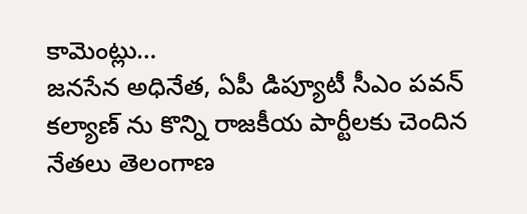కామెంట్లు…
జనసేన అధినేత, ఏపీ డిప్యూటీ సీఎం పవన్ కల్యాణ్ ను కొన్ని రాజకీయ పార్టీలకు చెందిన నేతలు తెలంగాణ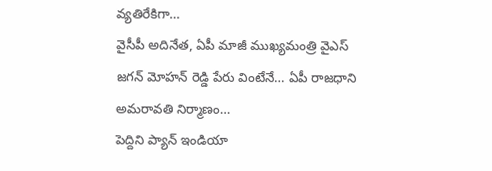వ్యతిరేకిగా…
వైసీపీ అదినేత, ఏపీ మాజీ ముఖ్యమంత్రి వైఎస్ జగన్ మోహన్ రెడ్డి పేరు వింటేనే… ఏపీ రాజధాని అమరావతి నిర్మాణం…
పెద్దిని ప్యాన్ ఇండియా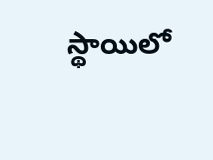స్థాయిలో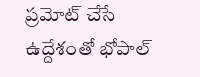ప్రమోట్ చేసే ఉద్దేశంతో భోపాల్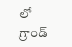లో గ్రాండ్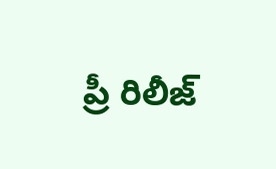ప్రీ రిలీజ్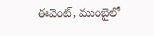ఈవెంట్, ముంబైలో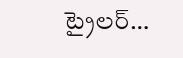ట్రైలర్…